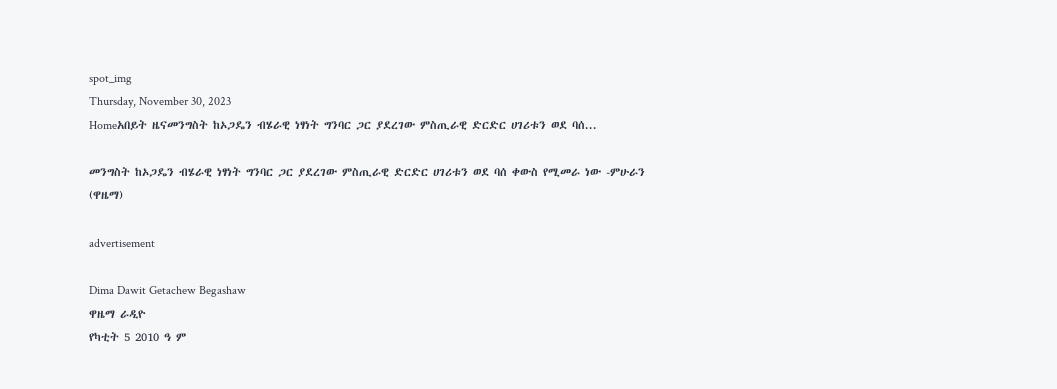spot_img
Thursday, November 30, 2023
Homeአበይት ዜናመንግስት ከኦጋዴን ብሄራዊ ነፃነት ግንባር ጋር ያደረገው ምስጢራዊ ድርድር ሀገሪቱን ወደ ባሰ...

መንግስት ከኦጋዴን ብሄራዊ ነፃነት ግንባር ጋር ያደረገው ምስጢራዊ ድርድር ሀገሪቱን ወደ ባሰ ቀውስ የሚመራ ነው -ምሁራን (ዋዜማ)

advertisement

Dima Dawit Getachew Begashaw
ዋዜማ ራዲዮ
የካቲት 5 2010 ዓ ም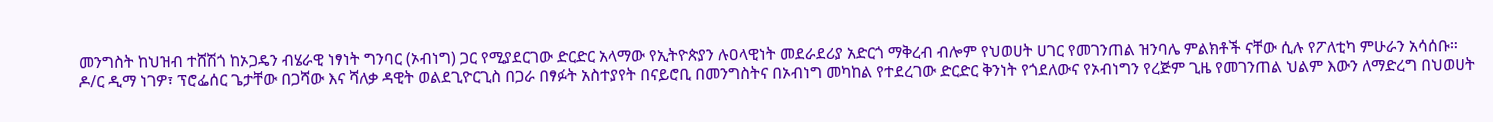መንግስት ከህዝብ ተሸሽጎ ከኦጋዴን ብሄራዊ ነፃነት ግንባር (ኦብነግ) ጋር የሚያደርገው ድርድር አላማው የኢትዮጵያን ሉዐላዊነት መደራደሪያ አድርጎ ማቅረብ ብሎም የህወሀት ሀገር የመገንጠል ዝንባሌ ምልክቶች ናቸው ሲሉ የፖለቲካ ምሁራን አሳሰቡ።
ዶ/ር ዲማ ነገዎ፣ ፕሮፌሰር ጌታቸው በጋሻው እና ሻለቃ ዳዊት ወልደጊዮርጊስ በጋራ በፃፉት አስተያየት በናይሮቢ በመንግስትና በኦብነግ መካከል የተደረገው ድርድር ቅንነት የጎደለውና የኦብነግን የረጅም ጊዜ የመገንጠል ህልም እውን ለማድረግ በህወሀት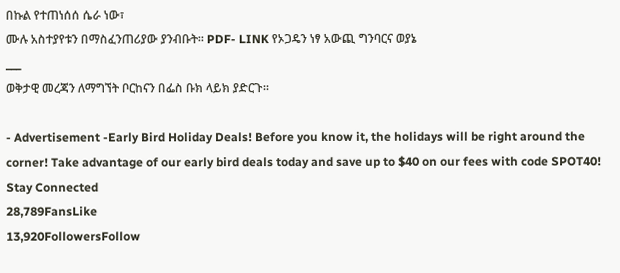በኩል የተጠነሰሰ ሴራ ነው፣
ሙሉ አስተያየቱን በማስፈንጠሪያው ያንብቡት። PDF- LINK የኦጋዴን ነፃ አውጪ ግንባርና ወያኔ
___
ወቅታዊ መረጃን ለማግኘት ቦርከናን በፌስ ቡክ ላይክ ያድርጉ።

- Advertisement -Early Bird Holiday Deals! Before you know it, the holidays will be right around the corner! Take advantage of our early bird deals today and save up to $40 on our fees with code SPOT40!
Stay Connected
28,789FansLike
13,920FollowersFollow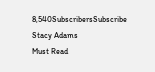8,540SubscribersSubscribe
Stacy Adams
Must Read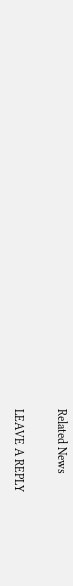Related News

LEAVE A REPLY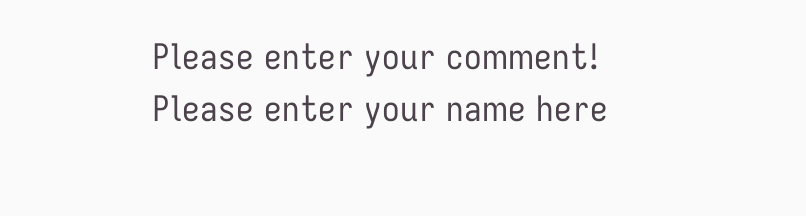Please enter your comment!
Please enter your name here